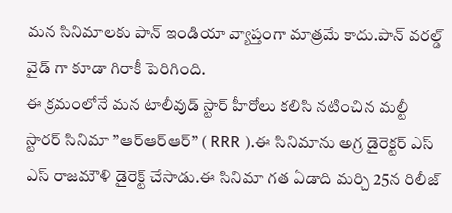మన సినిమాలకు పాన్ ఇండియా వ్యాప్తంగా మాత్రమే కాదు.పాన్ వరల్డ్ వైడ్ గా కూడా గిరాకీ పెరిగింది.
ఈ క్రమంలోనే మన టాలీవుడ్ స్టార్ హీరోలు కలిసి నటించిన మల్టీ స్టారర్ సినిమా ”ఆర్ఆర్ఆర్” ( RRR ).ఈ సినిమాను అగ్ర డైరెక్టర్ ఎస్ ఎస్ రాజమౌళి డైరెక్ట్ చేసాడు.ఈ సినిమా గత ఏడాది మర్చి 25న రిలీజ్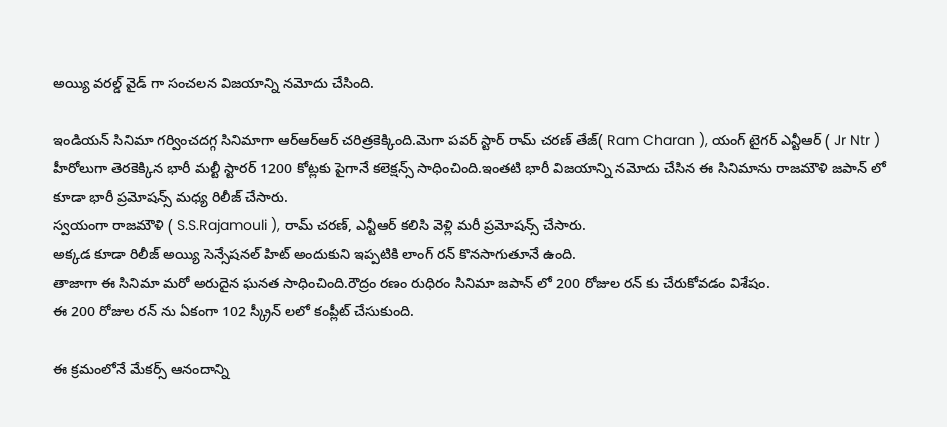అయ్యి వరల్డ్ వైడ్ గా సంచలన విజయాన్ని నమోదు చేసింది.

ఇండియన్ సినిమా గర్వించదగ్గ సినిమాగా ఆర్ఆర్ఆర్ చరిత్రకెక్కింది.మెగా పవర్ స్టార్ రామ్ చరణ్ తేజ్( Ram Charan ), యంగ్ టైగర్ ఎన్టీఆర్ ( Jr Ntr ) హీరోలుగా తెరకెక్కిన భారీ మల్టీ స్టారర్ 1200 కోట్లకు పైగానే కలెక్షన్స్ సాధించింది.ఇంతటి భారీ విజయాన్ని నమోదు చేసిన ఈ సినిమాను రాజమౌళి జపాన్ లో కూడా భారీ ప్రమోషన్స్ మధ్య రిలీజ్ చేసారు.
స్వయంగా రాజమౌళి ( S.S.Rajamouli ), రామ్ చరణ్, ఎన్టీఆర్ కలిసి వెళ్లి మరీ ప్రమోషన్స్ చేసారు.
అక్కడ కూడా రిలీజ్ అయ్యి సెన్సేషనల్ హిట్ అందుకుని ఇప్పటికి లాంగ్ రన్ కొనసాగుతూనే ఉంది.
తాజాగా ఈ సినిమా మరో అరుదైన ఘనత సాధించింది.రౌద్రం రణం రుధిరం సినిమా జపాన్ లో 200 రోజుల రన్ కు చేరుకోవడం విశేషం.
ఈ 200 రోజుల రన్ ను ఏకంగా 102 స్క్రీన్ లలో కంప్లీట్ చేసుకుంది.

ఈ క్రమంలోనే మేకర్స్ ఆనందాన్ని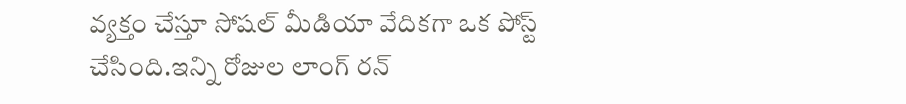వ్యక్తం చేస్తూ సోషల్ మీడియా వేదికగా ఒక పోస్ట్ చేసింది.ఇన్ని రోజుల లాంగ్ రన్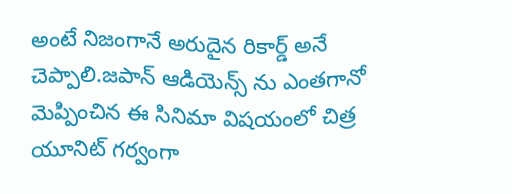అంటే నిజంగానే అరుదైన రికార్డ్ అనే చెప్పాలి.జపాన్ ఆడియెన్స్ ను ఎంతగానో మెప్పించిన ఈ సినిమా విషయంలో చిత్ర యూనిట్ గర్వంగా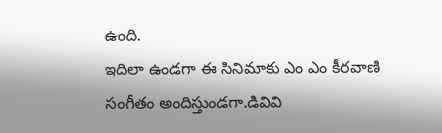ఉంది.
ఇదిలా ఉండగా ఈ సినిమాకు ఎం ఎం కీరవాణి సంగీతం అందిస్తుండగా.డివివి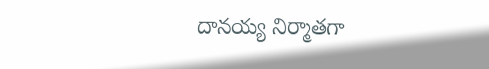దానయ్య నిర్మాతగా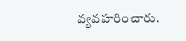వ్యవహరించారు.